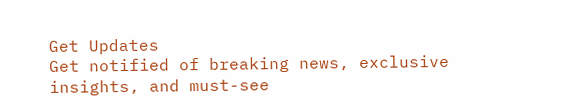Get Updates
Get notified of breaking news, exclusive insights, and must-see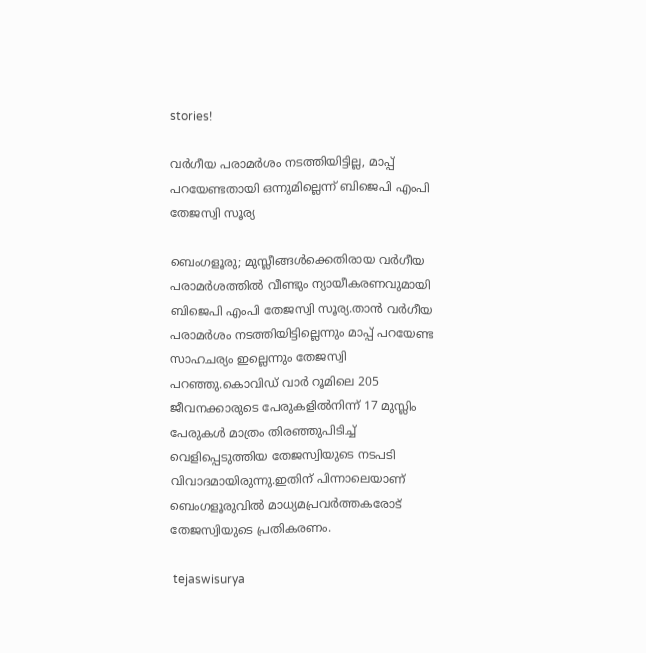stories!

വർഗീയ പരാമർശം നടത്തിയിട്ടില്ല, മാപ്പ് പറയേണ്ടതായി ഒന്നുമില്ലെന്ന് ബിജെപി എംപി തേജസ്വി സൂര്യ

ബെംഗളൂരു; മുസ്ലീങ്ങൾക്കെതിരായ വർഗീയ പരാമർശത്തിൽ വീണ്ടും ന്യായീകരണവുമായി ബിജെപി എംപി തേജസ്വി സൂര്യ.താൻ വർഗീയ പരാമർശം നടത്തിയിട്ടില്ലെന്നും മാപ്പ് പറയേണ്ട സാഹചര്യം ഇല്ലെന്നും തേജസ്വി പറഞ്ഞു.കൊവിഡ് വാര്‍ റൂമിലെ 205 ജീവനക്കാരുടെ പേരുകളില്‍നിന്ന് 17 മുസ്ലിം പേരുകള്‍ മാത്രം തിരഞ്ഞുപിടിച്ച് വെളിപ്പെടുത്തിയ തേജസ്വിയുടെ നടപടി വിവാദമായിരുന്നു.ഇതിന് പിന്നാലെയാണ് ബെംഗളൂരുവിൽ മാധ്യമപ്രവർത്തകരോട് തേജസ്വിയുടെ പ്രതികരണം.

 tejaswisurya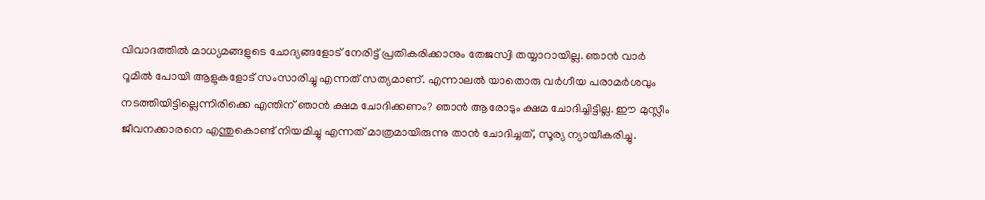വിവാദത്തിൽ മാധ്യമങ്ങളുടെ ചോദ്യങ്ങളോട് നേരിട്ട് പ്രതികരിക്കാനും തേജസ്വി തയ്യാറായില്ല. ഞാൻ വാർ റൂമിൽ പോയി ആളുകളോട് സംസാരിച്ചു എന്നത് സത്യമാണ്. എന്നാലൽ യാതൊരു വർഗീയ പരാമർശവും നടത്തിയിട്ടില്ലെന്നിരിക്കെ എന്തിന് ഞാൻ ക്ഷമ ചോദിക്കണം? ഞാൻ ആരോടും ക്ഷമ ചോദിച്ചിട്ടില്ല. ഈ മുസ്ലീം ജീവനക്കാരനെ എന്തുകൊണ്ട് നിയമിച്ചു എന്നത് മാത്രമായിരുന്നു താൻ ചോദിച്ചത്, സൂര്യ ന്യായീകരിച്ചു.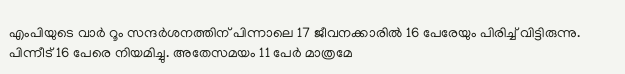എംപിയുടെ വാർ റൂം സന്ദർശനത്തിന് പിന്നാലെ 17 ജീവനക്കാരിൽ 16 പേരേയും പിരിച്ച് വിട്ടിരുന്നു. പിന്നീട് 16 പേരെ നിയമിച്ചു. അതേസമയം 11 പേർ മാത്രമേ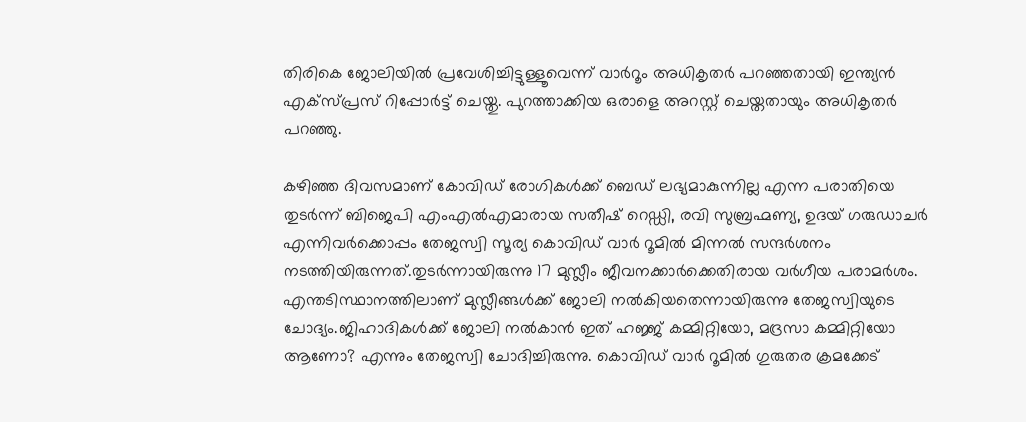തിരികെ ജോലിയിൽ പ്രവേശിച്ചിട്ടുള്ളൂവെന്ന് വാർറൂം അധികൃതർ പറഞ്ഞതായി ഇന്ത്യൻ എക്സ്പ്രസ് റിപ്പോർട്ട് ചെയ്തു. പുറത്താക്കിയ ഒരാളെ അറസ്റ്റ് ചെയ്തതായും അധികൃതർ പറഞ്ഞു.

കഴിഞ്ഞ ദിവസമാണ് കോവിഡ് രോഗികള്‍ക്ക് ബെഡ് ലഭ്യമാകുന്നില്ല എന്ന പരാതിയെ തുടര്‍ന്ന് ബിജെപി എംഎല്‍എമാരായ സതീഷ് റെഡ്ഡി, രവി സുബ്രഹ്മണ്യ, ഉദയ് ഗരുഡാചര്‍ എന്നിവര്‍ക്കൊപ്പം തേജസ്വി സൂര്യ കൊവിഡ് വാര്‍ റൂമില്‍ മിന്നല്‍ സന്ദര്‍ശനം നടത്തിയിരുന്നത്.തുടർന്നായിരുന്നു 17 മുസ്ലീം ജീവനക്കാർക്കെതിരായ വർഗീയ പരാമർശം. എന്തടിസ്ഥാനത്തിലാണ് മുസ്ലീങ്ങൾക്ക് ജോലി നൽകിയതെന്നായിരുന്നു തേജസ്വിയുടെ ചോദ്യം.ജിഹാദികൾക്ക് ജോലി നൽകാൻ ഇത് ഹജ്ജ് കമ്മിറ്റിയോ, മദ്രസാ കമ്മിറ്റിയോ ആണോ? എന്നും തേജസ്വി ചോദിച്ചിരുന്നു. കൊവിഡ് വാർ റൂമിൽ ഗുരുതര ക്രമക്കേട്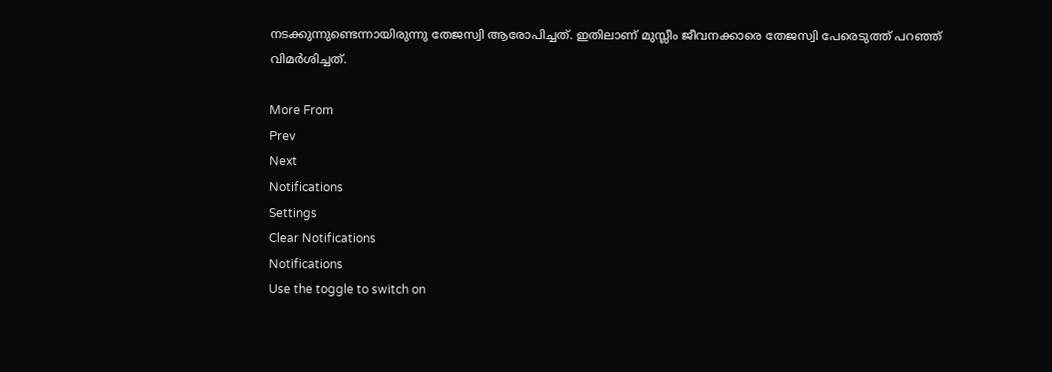നടക്കുന്നുണ്ടെന്നായിരുന്നു തേജസ്വി ആരോപിച്ചത്. ഇതിലാണ് മുസ്ലീം ജീവനക്കാരെ തേജസ്വി പേരെടുത്ത് പറഞ്ഞ് വിമർശിച്ചത്.

More From
Prev
Next
Notifications
Settings
Clear Notifications
Notifications
Use the toggle to switch on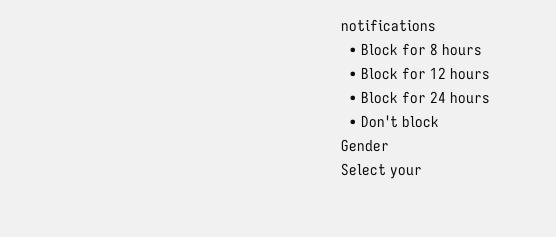notifications
  • Block for 8 hours
  • Block for 12 hours
  • Block for 24 hours
  • Don't block
Gender
Select your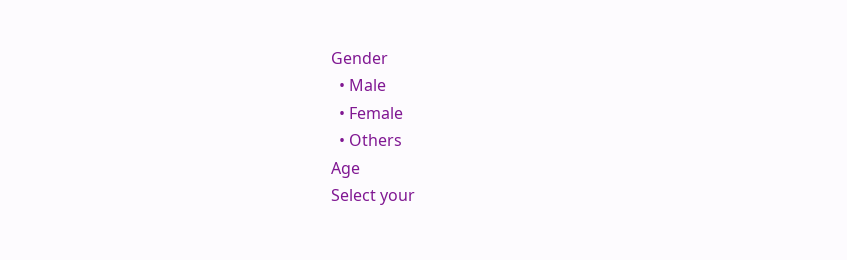Gender
  • Male
  • Female
  • Others
Age
Select your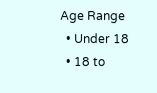Age Range
  • Under 18
  • 18 to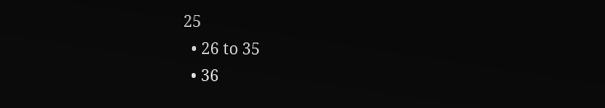25
  • 26 to 35
  • 36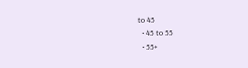to 45
  • 45 to 55
  • 55+